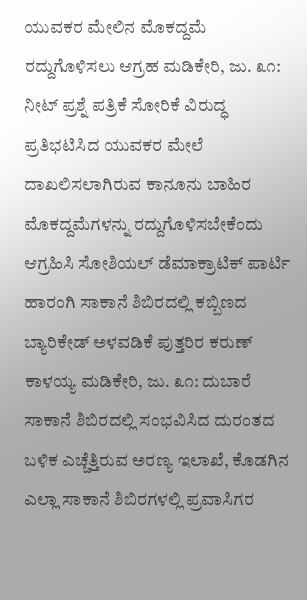ಯುವಕರ ಮೇಲಿನ ಮೊಕದ್ದಮೆ ರದ್ದುಗೊಳಿಸಲು ಆಗ್ರಹ ಮಡಿಕೇರಿ, ಜು. ೩೧: ನೀಟ್ ಪ್ರಶ್ನೆ ಪತ್ರಿಕೆ ಸೋರಿಕೆ ವಿರುದ್ಧ ಪ್ರತಿಭಟಿಸಿದ ಯುವಕರ ಮೇಲೆ ದಾಖಲಿಸಲಾಗಿರುವ ಕಾನೂನು ಬಾಹಿರ ಮೊಕದ್ದಮೆಗಳನ್ನು ರದ್ದುಗೊಳಿಸಬೇಕೆಂದು ಆಗ್ರಹಿಸಿ ಸೋಶಿಯಲ್ ಡೆಮಾಕ್ರಾಟಿಕ್ ಪಾರ್ಟಿ
ಹಾರಂಗಿ ಸಾಕಾನೆ ಶಿಬಿರದಲ್ಲಿ ಕಬ್ಬಿಣದ ಬ್ಯಾರಿಕೇಡ್ ಅಳವಡಿಕೆ ಪುತ್ತರಿರ ಕರುಣ್ ಕಾಳಯ್ಯ ಮಡಿಕೇರಿ, ಜು. ೩೧: ದುಬಾರೆ ಸಾಕಾನೆ ಶಿಬಿರದಲ್ಲಿ ಸಂಭವಿಸಿದ ದುರಂತದ ಬಳಿಕ ಎಚ್ಚೆತ್ತಿರುವ ಅರಣ್ಯ ಇಲಾಖೆ, ಕೊಡಗಿನ ಎಲ್ಲಾ ಸಾಕಾನೆ ಶಿಬಿರಗಳಲ್ಲಿ ಪ್ರವಾಸಿಗರ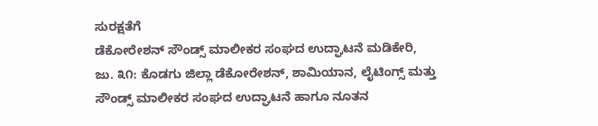ಸುರಕ್ಷತೆಗೆ
ಡೆಕೋರೇಶನ್ ಸೌಂಡ್ಸ್ ಮಾಲೀಕರ ಸಂಘದ ಉದ್ಘಾಟನೆ ಮಡಿಕೇರಿ, ಜು. ೩೧: ಕೊಡಗು ಜಿಲ್ಲಾ ಡೆಕೋರೇಶನ್, ಶಾಮಿಯಾನ, ಲೈಟಿಂಗ್ಸ್ ಮತ್ತು ಸೌಂಡ್ಸ್ ಮಾಲೀಕರ ಸಂಘದ ಉದ್ಘಾಟನೆ ಹಾಗೂ ನೂತನ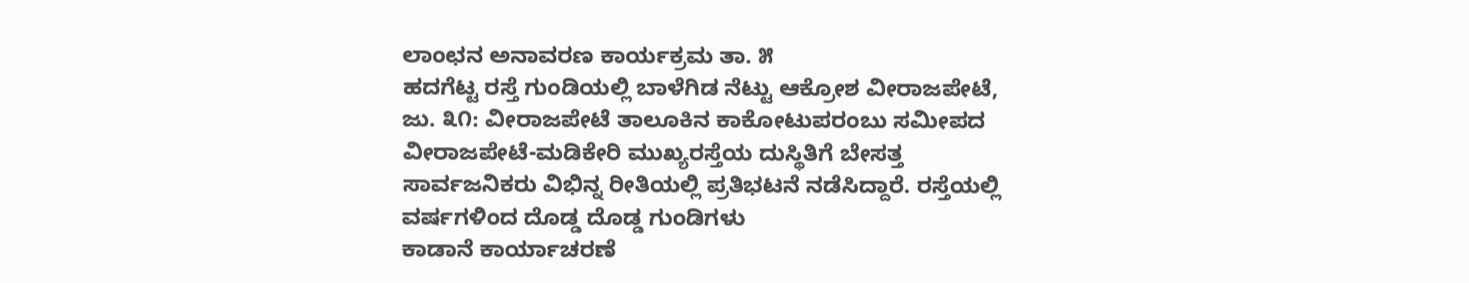ಲಾಂಛನ ಅನಾವರಣ ಕಾರ್ಯಕ್ರಮ ತಾ. ೫
ಹದಗೆಟ್ಟ ರಸ್ತೆ ಗುಂಡಿಯಲ್ಲಿ ಬಾಳೆಗಿಡ ನೆಟ್ಟು ಆಕ್ರೋಶ ವೀರಾಜಪೇಟೆ, ಜು. ೩೧: ವೀರಾಜಪೇಟೆ ತಾಲೂಕಿನ ಕಾಕೋಟುಪರಂಬು ಸಮೀಪದ ವೀರಾಜಪೇಟೆ-ಮಡಿಕೇರಿ ಮುಖ್ಯರಸ್ತೆಯ ದುಸ್ಥಿತಿಗೆ ಬೇಸತ್ತ ಸಾರ್ವಜನಿಕರು ವಿಭಿನ್ನ ರೀತಿಯಲ್ಲಿ ಪ್ರತಿಭಟನೆ ನಡೆಸಿದ್ದಾರೆ. ರಸ್ತೆಯಲ್ಲಿ ವರ್ಷಗಳಿಂದ ದೊಡ್ಡ ದೊಡ್ಡ ಗುಂಡಿಗಳು
ಕಾಡಾನೆ ಕಾರ್ಯಾಚರಣೆ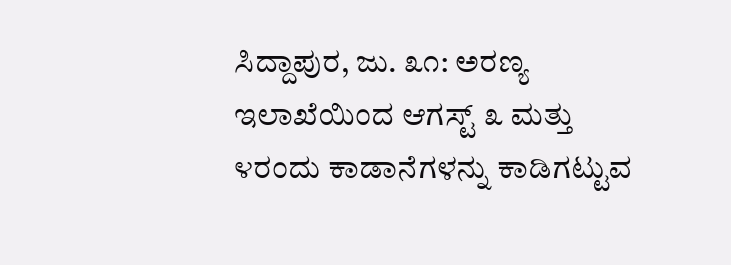ಸಿದ್ದಾಪುರ, ಜು. ೩೧: ಅರಣ್ಯ ಇಲಾಖೆಯಿಂದ ಆಗಸ್ಟ್ ೩ ಮತ್ತು ೪ರಂದು ಕಾಡಾನೆಗಳನ್ನು ಕಾಡಿಗಟ್ಟುವ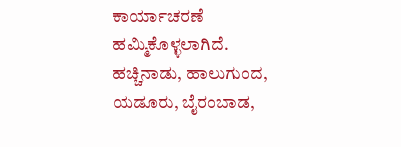ಕಾರ್ಯಾಚರಣೆ ಹಮ್ಮಿಕೊಳ್ಳಲಾಗಿದೆ. ಹಚ್ಚಿನಾಡು, ಹಾಲುಗುಂದ, ಯಡೂರು, ಬೈರಂಬಾಡ,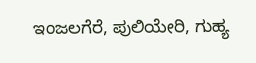ಇಂಜಲಗೆರೆ, ಪುಲಿಯೇರಿ, ಗುಹ್ಯ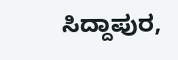ಸಿದ್ದಾಪುರ,